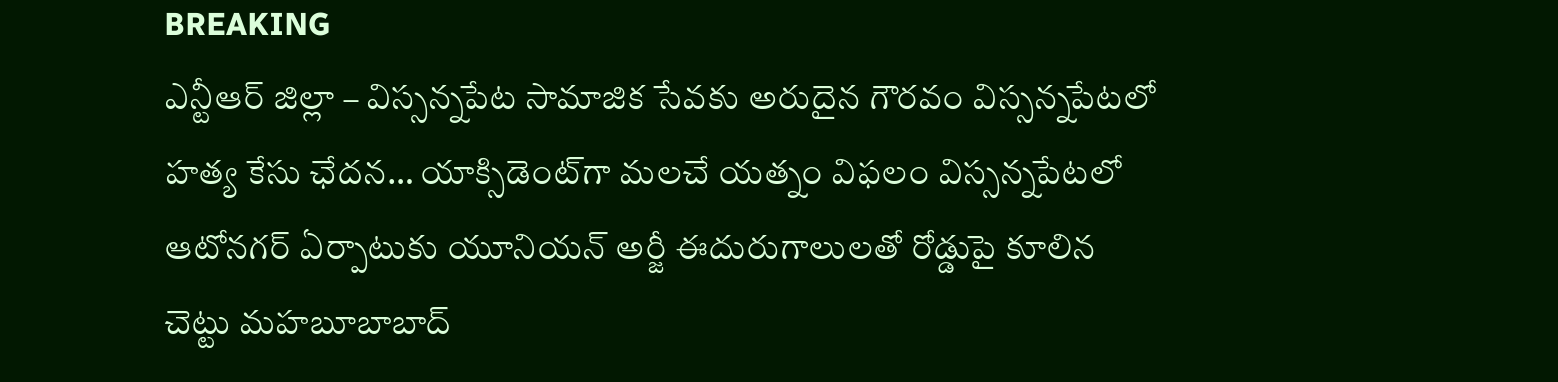BREAKING
ఎన్టీఆర్ జిల్లా – విస్సన్నపేట సామాజిక సేవకు అరుదైన గౌరవం విస్సన్నపేటలో హత్య కేసు ఛేదన… యాక్సిడెంట్‌గా మలచే యత్నం విఫలం విస్సన్నపేటలో ఆటోనగర్ ఏర్పాటుకు యూనియన్ అర్జీ ఈదురుగాలులతో రోడ్డుపై కూలిన చెట్టు మహబూబాబాద్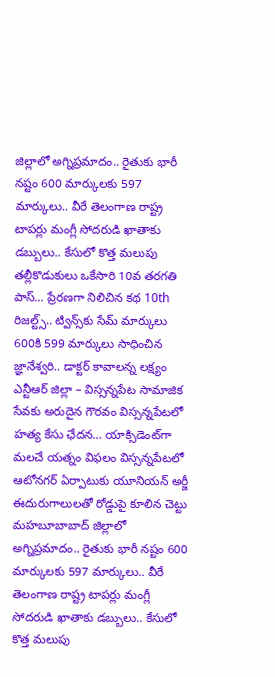జిల్లాలో అగ్నిప్రమాదం.. రైతుకు భారీ నష్టం 600 మార్కులకు 597 మార్కులు.. వీరే తెలంగాణ రాష్ట్ర టాపర్లు మంగ్లీ సోదరుడి ఖాతాకు డబ్బులు.. కేసులో కొత్త మలుపు తల్లీకొడుకులు ఒకేసారి 10వ తరగతి పాస్… ప్రేరణగా నిలిచిన కథ 10th రిజల్ట్స్.. ట్విన్స్‌కు సేమ్ మార్కులు 600కి 599 మార్కులు సాధించిన జ్ఞానేశ్వరి.. డాక్టర్ కావాలన్న లక్ష్యం ఎన్టీఆర్ జిల్లా – విస్సన్నపేట సామాజిక సేవకు అరుదైన గౌరవం విస్సన్నపేటలో హత్య కేసు ఛేదన… యాక్సిడెంట్‌గా మలచే యత్నం విఫలం విస్సన్నపేటలో ఆటోనగర్ ఏర్పాటుకు యూనియన్ అర్జీ ఈదురుగాలులతో రోడ్డుపై కూలిన చెట్టు మహబూబాబాద్ జిల్లాలో అగ్నిప్రమాదం.. రైతుకు భారీ నష్టం 600 మార్కులకు 597 మార్కులు.. వీరే తెలంగాణ రాష్ట్ర టాపర్లు మంగ్లీ సోదరుడి ఖాతాకు డబ్బులు.. కేసులో కొత్త మలుపు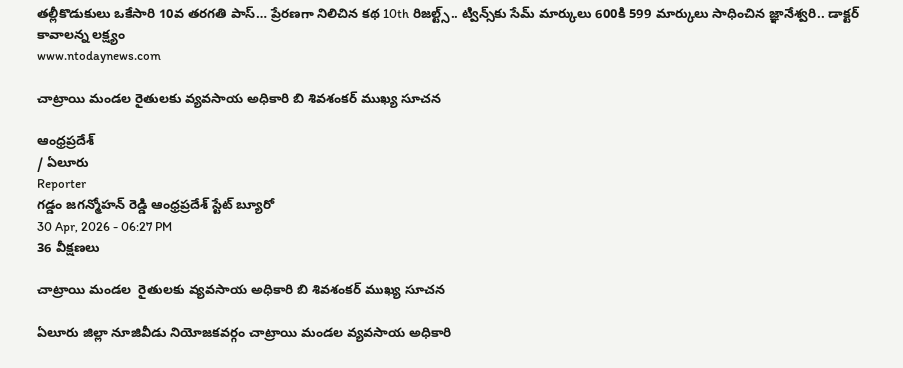తల్లీకొడుకులు ఒకేసారి 10వ తరగతి పాస్… ప్రేరణగా నిలిచిన కథ 10th రిజల్ట్స్.. ట్విన్స్‌కు సేమ్ మార్కులు 600కి 599 మార్కులు సాధించిన జ్ఞానేశ్వరి.. డాక్టర్ కావాలన్న లక్ష్యం
www.ntodaynews.com

చాట్రాయి మండల రైతులకు వ్యవసాయ అధికారి బి శివశంకర్ ముఖ్య సూచన

ఆంధ్రప్రదేశ్
/ ఏలూరు
Reporter
గడ్డం జగన్మోహన్ రెడ్డి ఆంధ్రప్రదేశ్ స్టేట్ బ్యూరో
30 Apr, 2026 - 06:27 PM
36 వీక్షణలు

చాట్రాయి మండల  రైతులకు వ్యవసాయ అధికారి బి శివశంకర్ ముఖ్య సూచన

ఏలూరు జిల్లా నూజివీడు నియోజకవర్గం చాట్రాయి మండల వ్యవసాయ అధికారి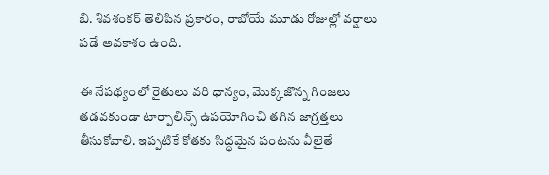బి. శివశంకర్ తెలిపిన ప్రకారం, రాబోయే మూడు రోజుల్లో వర్షాలు పడే అవకాశం ఉంది.

ఈ నేపథ్యంలో రైతులు వరి ధాన్యం, మొక్కజొన్న గింజలు తడవకుండా టార్పాలిన్స్ ఉపయోగించి తగిన జాగ్రత్తలు తీసుకోవాలి. ఇప్పటికే కోతకు సిద్ధమైన పంటను వీలైతే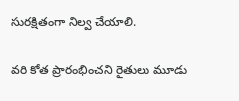సురక్షితంగా నిల్వ చేయాలి.

వరి కోత ప్రారంభించని రైతులు మూడు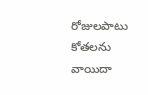రోజులపాటు కోతలను వాయిదా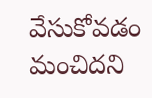వేసుకోవడం మంచిదని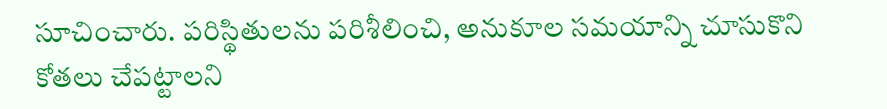సూచించారు. పరిస్థితులను పరిశీలించి, అనుకూల సమయాన్ని చూసుకొని కోతలు చేపట్టాలని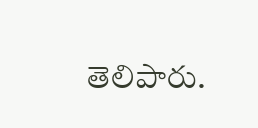తెలిపారు.